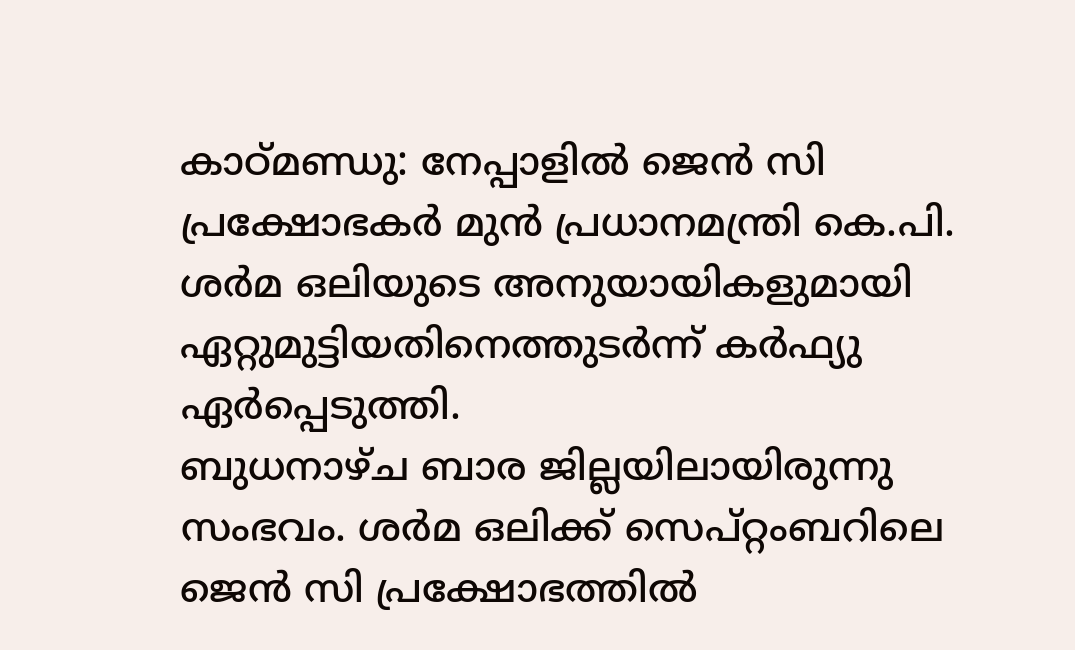കാഠ്മണ്ഡു: നേപ്പാളിൽ ജെൻ സി പ്രക്ഷോഭകർ മുൻ പ്രധാനമന്ത്രി കെ.പി. ശർമ ഒലിയുടെ അനുയായികളുമായി ഏറ്റുമുട്ടിയതിനെത്തുടർന്ന് കർഫ്യു ഏർപ്പെടുത്തി.
ബുധനാഴ്ച ബാര ജില്ലയിലായിരുന്നു സംഭവം. ശർമ ഒലിക്ക് സെപ്റ്റംബറിലെ ജെൻ സി പ്രക്ഷോഭത്തിൽ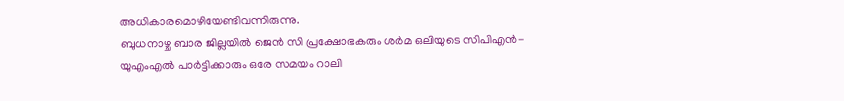അധികാരമൊഴിയേണ്ടിവന്നിരുന്നു.
ബുധനാഴ്ച ബാര ജില്ലയിൽ ജെൻ സി പ്രക്ഷോഭകരും ശർമ ഒലിയുടെ സിപിഎൻ-യുഎംഎൽ പാർട്ടിക്കാരും ഒരേ സമയം റാലി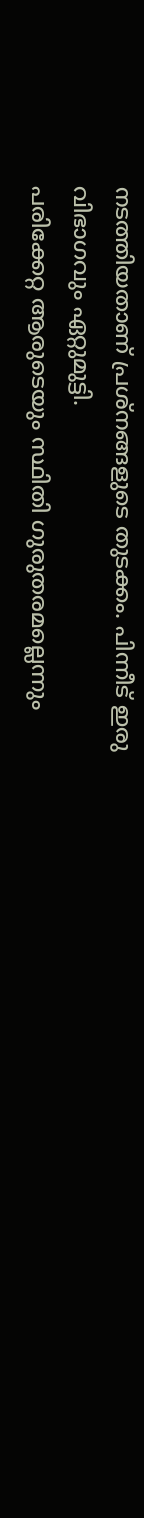നടത്തിയതാണ് പ്രശ്നങ്ങളുടെ തുടക്കം. പിന്നീട് ഇരു വിഭാഗവും ഏറ്റുമുട്ടി.
പരിക്കേറ്റ ആരുടെയും സ്ഥിതി ഗുരുതരമല്ലെന്നും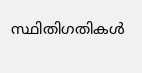സ്ഥിതിഗതികൾ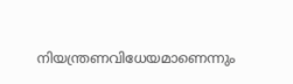നിയന്ത്രണവിധേയമാണെന്നും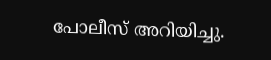പോലീസ് അറിയിച്ചു.